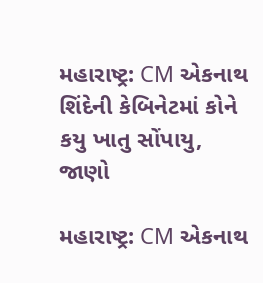મહારાષ્ટ્ર: CM એકનાથ શિંદેની કેબિનેટમાં કોને કયુ ખાતુ સોંપાયુ, જાણો

મહારાષ્ટ્ર: CM એકનાથ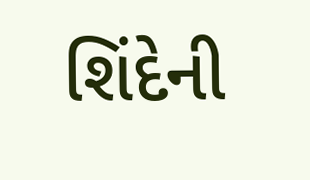શિંદેની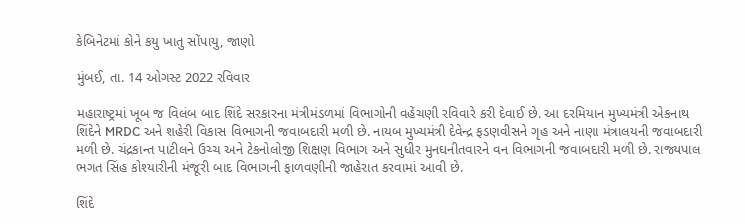કેબિનેટમાં કોને કયુ ખાતુ સોંપાયુ, જાણો

મુંબઈ, તા. 14 ઓગસ્ટ 2022 રવિવાર

મહારાષ્ટ્રમાં ખૂબ જ વિલંબ બાદ શિંદે સરકારના મંત્રીમંડળમાં વિભાગોની વહેંચણી રવિવારે કરી દેવાઈ છે. આ દરમિયાન મુખ્યમંત્રી એકનાથ શિંદેને MRDC અને શહેરી વિકાસ વિભાગની જવાબદારી મળી છે. નાયબ મુખ્યમંત્રી દેવેન્દ્ર ફડણવીસને ગૃહ અને નાણા મંત્રાલયની જવાબદારી મળી છે. ચંદ્રકાન્ત પાટીલને ઉચ્ચ અને ટેકનોલોજી શિક્ષણ વિભાગ અને સુધીર મુનઘનીતવારને વન વિભાગની જવાબદારી મળી છે. રાજ્યપાલ ભગત સિંહ કોશ્યારીની મંજૂરી બાદ વિભાગની ફાળવણીની જાહેરાત કરવામાં આવી છે.

શિંદે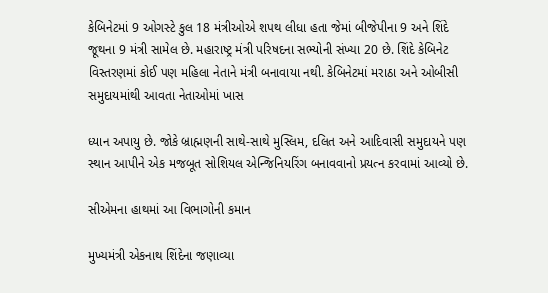કેબિનેટમાં 9 ઓગસ્ટે કુલ 18 મંત્રીઓએ શપથ લીધા હતા જેમાં બીજેપીના 9 અને શિંદે જૂથના 9 મંત્રી સામેલ છે. મહારાષ્ટ્ર મંત્રી પરિષદના સભ્યોની સંખ્યા 20 છે. શિંદે કેબિનેટ વિસ્તરણમાં કોઈ પણ મહિલા નેતાને મંત્રી બનાવાયા નથી. કેબિનેટમાં મરાઠા અને ઓબીસી સમુદાયમાંથી આવતા નેતાઓમાં ખાસ

ધ્યાન અપાયુ છે. જોકે બ્રાહ્મણની સાથે-સાથે મુસ્લિમ, દલિત અને આદિવાસી સમુદાયને પણ સ્થાન આપીને એક મજબૂત સોશિયલ એન્જિનિયરિંગ બનાવવાનો પ્રયત્ન કરવામાં આવ્યો છે.

સીએમના હાથમાં આ વિભાગોની કમાન

મુખ્યમંત્રી એકનાથ શિંદેના જણાવ્યા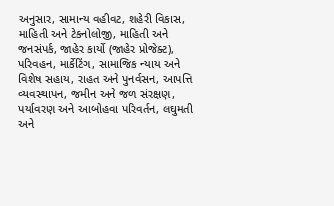અનુસાર, સામાન્ય વહીવટ, શહેરી વિકાસ, માહિતી અને ટેકનોલોજી, માહિતી અને જનસંપર્ક, જાહેર કાર્યો (જાહેર પ્રોજેક્ટ), પરિવહન, માર્કેટિંગ, સામાજિક ન્યાય અને વિશેષ સહાય, રાહત અને પુનર્વસન, આપત્તિ વ્યવસ્થાપન, જમીન અને જળ સંરક્ષણ, પર્યાવરણ અને આબોહવા પરિવર્તન, લઘુમતી અને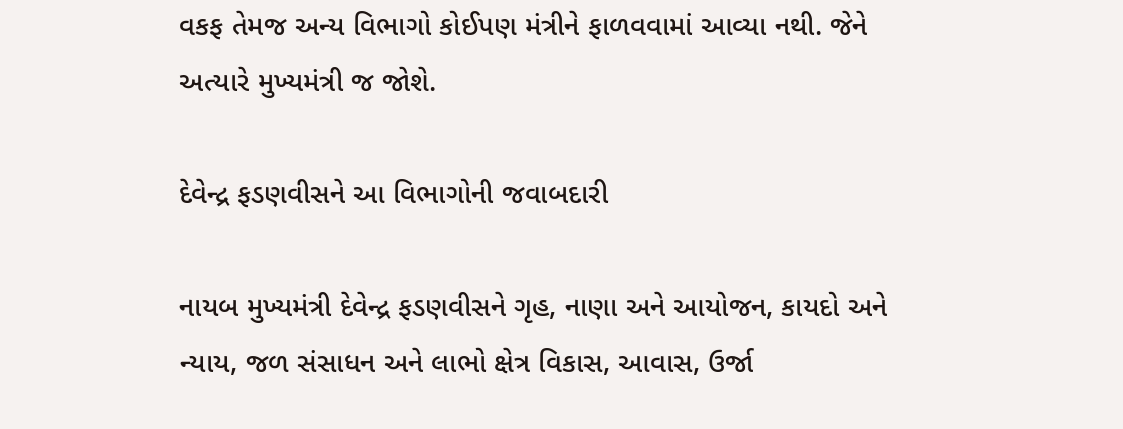વકફ તેમજ અન્ય વિભાગો કોઈપણ મંત્રીને ફાળવવામાં આવ્યા નથી. જેને અત્યારે મુખ્યમંત્રી જ જોશે.

દેવેન્દ્ર ફડણવીસને આ વિભાગોની જવાબદારી

નાયબ મુખ્યમંત્રી દેવેન્દ્ર ફડણવીસને ગૃહ, નાણા અને આયોજન, કાયદો અને ન્યાય, જળ સંસાધન અને લાભો ક્ષેત્ર વિકાસ, આવાસ, ઉર્જા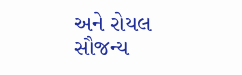અને રોયલ સૌજન્ય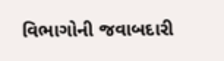વિભાગોની જવાબદારી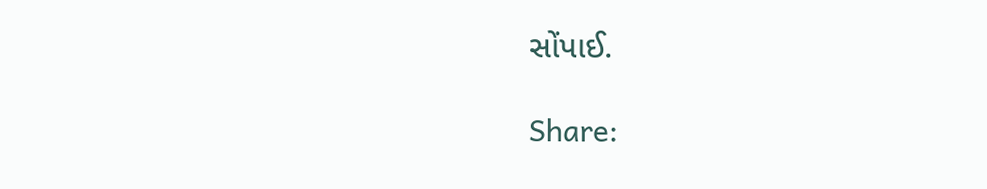સોંપાઈ.

Share: